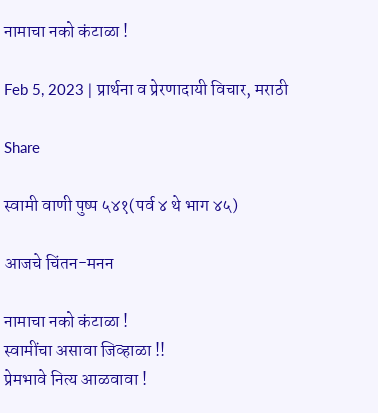नामाचा नको कंटाळा !

Feb 5, 2023 | प्रार्थना व प्रेरणादायी विचार, मराठी

Share

स्वामी वाणी पुष्प ५४१(पर्व ४ थे भाग ४५)

आजचे चिंतन-मनन

नामाचा नको कंटाळा !
स्वामींचा असावा जिव्हाळा !!
प्रेमभावे नित्य आळवावा !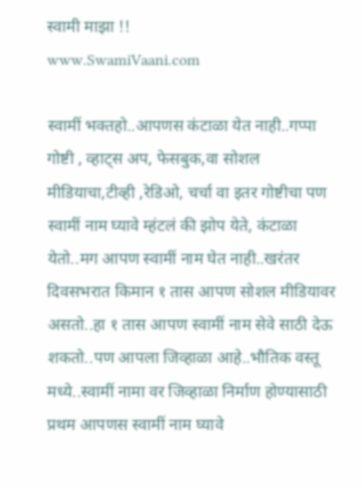स्वामी माझा !!
www.SwamiVaani.com

स्वामीं भक्तहो..आपणस कंटाळा येत नाही..गप्पा गोष्टी , व्हाट्स अप, फेसबुक,वा सोशल मीडियाचा,टीव्ही ,रेडिओ, चर्चा वा इतर गोष्टीचा पण स्वामीं नाम घ्यावे म्हंटलं की झोप येते, कंटाळा येतो..मग आपण स्वामीं नाम घेत नाही..खरंतर दिवसभरात किमान १ तास आपण सोशल मीडियावर असतो..हा १ तास आपण स्वामीं नाम सेवे साठी देऊ शकतो..पण आपला जिव्हाळा आहे..भौतिक वस्तू मध्ये..स्वामीं नामा वर जिव्हाळा निर्माण होण्यासाठी प्रथम आपणस स्वामीं नाम घ्यावे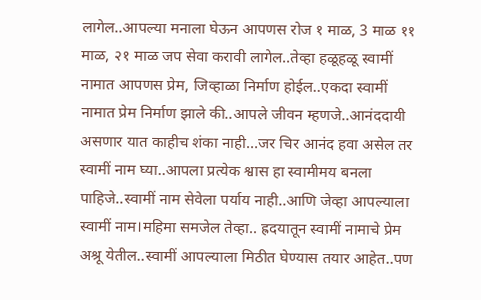लागेल..आपल्या मनाला घेऊन आपणस रोज १ माळ, 3 माळ ११ माळ, २१ माळ जप सेवा करावी लागेल..तेव्हा हळूहळू स्वामीं नामात आपणस प्रेम, जिव्हाळा निर्माण होईल..एकदा स्वामीं नामात प्रेम निर्माण झाले की..आपले जीवन म्हणजे..आनंददायी असणार यात काहीच शंका नाही…जर चिर आनंद हवा असेल तर स्वामीं नाम घ्या..आपला प्रत्येक श्वास हा स्वामीमय बनला पाहिजे..स्वामीं नाम सेवेला पर्याय नाही..आणि जेव्हा आपल्याला स्वामीं नाम।महिमा समजेल तेव्हा.. ह्रदयातून स्वामीं नामाचे प्रेम अश्रू येतील..स्वामीं आपल्याला मिठीत घेण्यास तयार आहेत..पण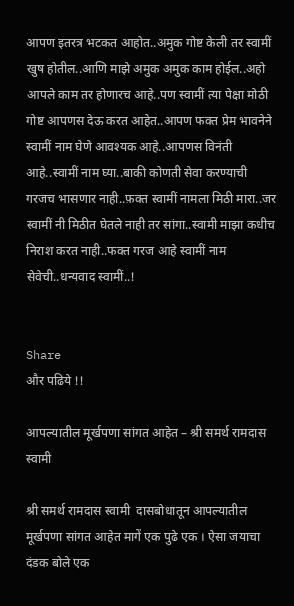आपण इतरत्र भटकत आहोत..अमुक गोष्ट केली तर स्वामीं खुष होतील..आणि माझे अमुक अमुक काम होईल..अहो आपले काम तर होणारच आहे..पण स्वामीं त्या पेक्षा मोठी गोष्ट आपणस देऊ करत आहेत..आपण फक्त प्रेम भावनेने स्वामीं नाम घेणे आवश्यक आहे..आपणस विनंती आहे..स्वामीं नाम घ्या..बाकी कोणती सेवा करण्याची गरजच भासणार नाही..फ़क्त स्वामीं नामला मिठी मारा..जर स्वामीं नी मिठीत घेतले नाही तर सांगा..स्वामी माझा कधीच निराश करत नाही..फक्त गरज आहे स्वामीं नाम सेवेची..धन्यवाद स्वामीं..!


Share
और पढिये !!

आपल्यातील मूर्खपणा सांगत आहेत – श्री समर्थ रामदास स्वामी

श्री समर्थ रामदास स्वामी  दासबोधातून आपल्यातील मूर्खपणा सांगत आहेत मागें एक पुढे एक । ऐसा जयाचा दंडक बोले एक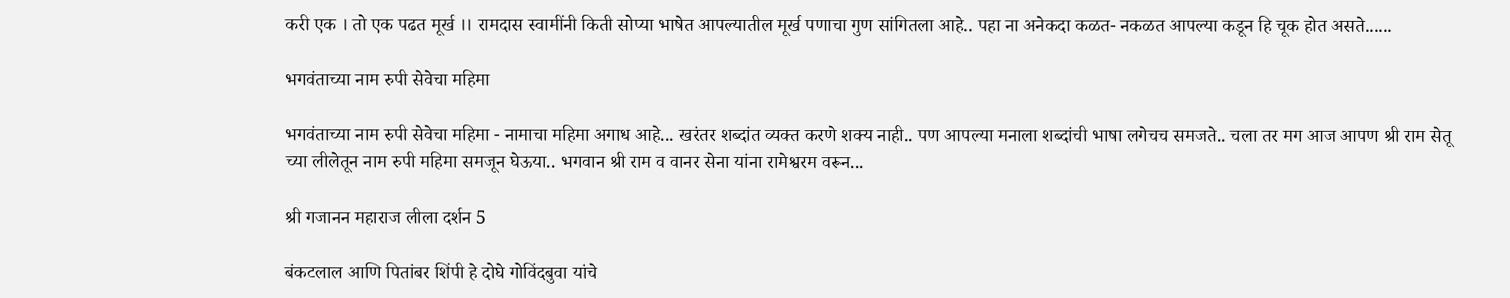करी एक । तो एक पढत मूर्ख ।। रामदास स्वामींनी किती सोप्या भाषेत आपल्यातील मूर्ख पणाचा गुण सांगितला आहे.. पहा ना अनेकदा कळत- नकळत आपल्या कडून हि चूक होत असते......

भगवंताच्या नाम रुपी सेवेचा महिमा

भगवंताच्या नाम रुपी सेवेचा महिमा - नामाचा महिमा अगाध आहे... खरंतर शब्दांत व्यक्त करणे शक्य नाही.. पण आपल्या मनाला शब्दांची भाषा लगेचच समजते.. चला तर मग आज आपण श्री राम सेतू च्या लीलेतून नाम रुपी महिमा समजून घेऊया.. भगवान श्री राम व वानर सेना यांना रामेश्वरम वरून...

श्री गजानन महाराज लीला दर्शन 5

बंकटलाल आणि पितांबर शिंपी हे दोघे गोविंदबुवा यांचे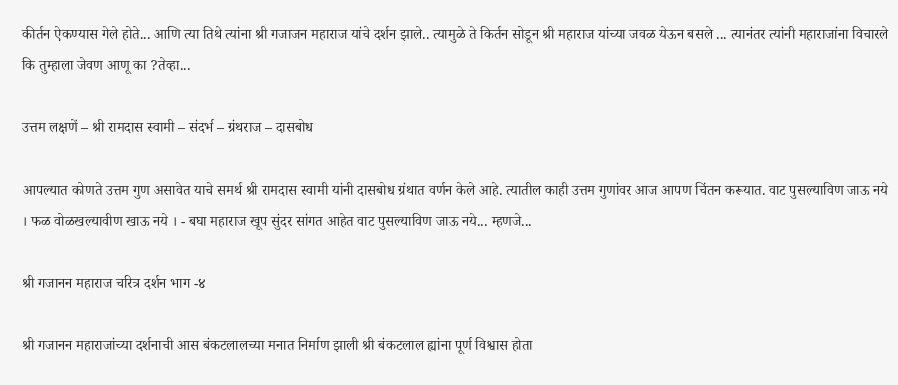कीर्तन ऐकण्यास गेले होते... आणि त्या तिथे त्यांना श्री गजाजन महाराज यांचे दर्शन झाले.. त्यामुळे ते किर्तन सोडून श्री महाराज यांच्या जवळ येऊन बसले ... त्यानंतर त्यांनी महाराजांना विचारले कि तुम्हाला जेवण आणू का ?तेव्हा...

उत्तम लक्षणें – श्री रामदास स्वामी – संदर्भ – ग्रंथराज – दासबोध

आपल्यात कोणते उत्तम गुण असावेत याचे समर्थ श्री रामदास स्वामी यांनी दासबोध ग्रंथात वर्णन केले आहे. त्यातील काही उत्तम गुणांवर आज आपण चिंतन करूयात. वाट पुसल्याविण जाऊ नये । फळ वोळखल्यावीण खाऊ नये । - बघा महाराज खूप सुंदर सांगत आहेत वाट पुसल्याविण जाऊ नये... म्हणजे...

श्री गजानन महाराज चरित्र दर्शन भाग -४

श्री गजानन महाराजांच्या दर्शनाची आस बंकटलालच्या मनात निर्माण झाली श्री बंकटलाल ह्यांना पूर्ण विश्वास होता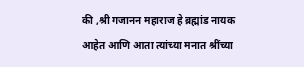की ,श्री गजानन महाराज हे ब्रह्मांड नायक आहेत आणि आता त्यांच्या मनात श्रींच्या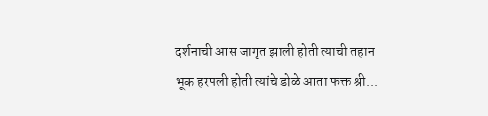दर्शनाची आस जागृत झाली होती त्याची तहान भूक हरपली होती त्यांचे डोळे आता फक्त श्री...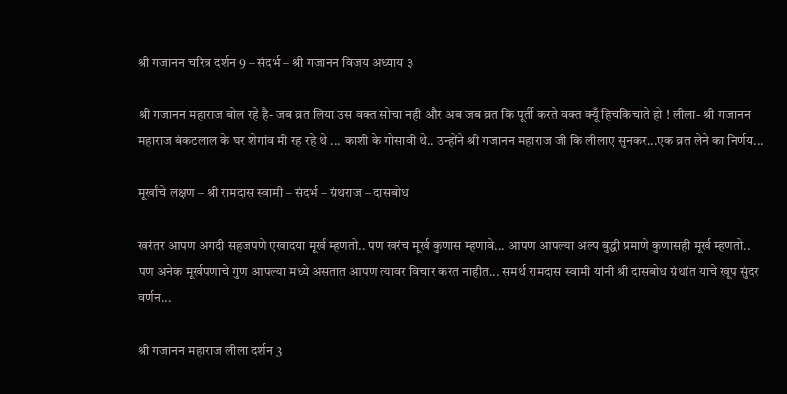श्री गजानन चरित्र दर्शन 9 – संदर्भ – श्री गजानन विजय अध्याय ३

श्री गजानन महाराज बोल रहे है- जब व्रत लिया उस वक्त सोचा नही और अब जब व्रत कि पूर्ती करते वक्त क्यूँ हिचकिचाते हो ! लीला- श्री गजानन महाराज बंकटलाल के घर शेगांव मी रह रहे थे ... काशी के गोसावी थे.. उन्होंने श्री गजानन महाराज जी कि लीलाए सुनकर...एक व्रत लेने का निर्णय...

मूर्खांचे लक्षण – श्री रामदास स्वामी – संदर्भ – ग्रंथराज – दासबोध

खरंतर आपण अगदी सहजपणे एखादया मूर्ख म्हणतो.. पण खरंच मूर्ख कुणास म्हणावे... आपण आपल्या अल्प बुद्धी प्रमाणे कुणासही मूर्ख म्हणतो.. पण अनेक मूर्खपणाचे गुण आपल्या मध्ये असतात आपण त्यावर विचार करत नाहीत... समर्थ रामदास स्वामी यांनी श्री दासबोध ग्रंथांत याचे खूप सुंदर वर्णन...

श्री गजानन महाराज लीला दर्शन 3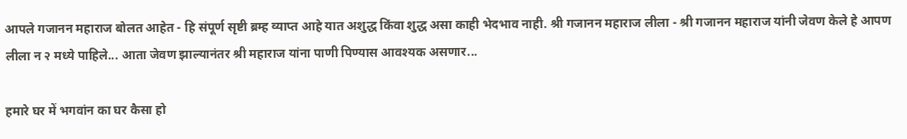आपले गजानन महाराज बोलत आहेत - हि संपूर्ण सृष्टी ब्रम्ह व्याप्त आहे यात अशुद्ध किंवा शुद्ध असा काही भेदभाव नाही. श्री गजानन महाराज लीला - श्री गजानन महाराज यांनी जेवण केले हे आपण लीला न २ मध्ये पाहिले... आता जेवण झाल्यानंतर श्री महाराज यांना पाणी पिण्यास आवश्यक असणार...

हमारे घर में भगवांन का घर कैसा हो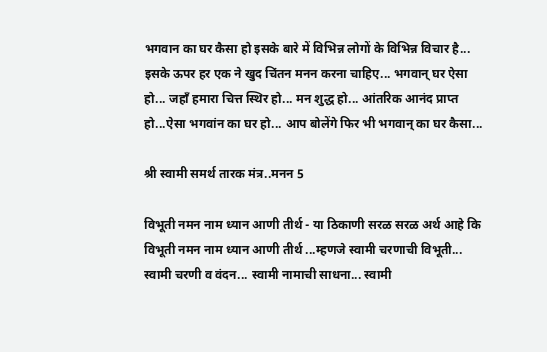भगवान का घर कैसा हो इसके बारे में विभिन्न लोगों के विभिन्न विचार है... इसके ऊपर हर एक ने खुद चिंतन मनन करना चाहिए... भगवान् घर ऐसा हो... जहाँ हमारा चित्त स्थिर हो... मन शुद्ध हो... आंतरिक आनंद प्राप्त हो...ऐसा भगवांन का घर हो... आप बोलेंगे फिर भी भगवान् का घर कैसा...

श्री स्वामी समर्थ तारक मंत्र..मनन 5

विभूती नमन नाम ध्यान आणी तीर्थ - या ठिकाणी सरळ सरळ अर्थ आहे कि विभूती नमन नाम ध्यान आणी तीर्थ ...म्हणजे स्वामी चरणाची विभूती... स्वामी चरणी व वंदन... स्वामी नामाची साधना... स्वामी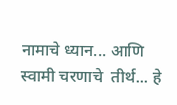नामाचे ध्यान... आणि स्वामी चरणाचे  तीर्थ... हे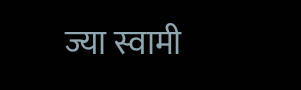ज्या स्वामी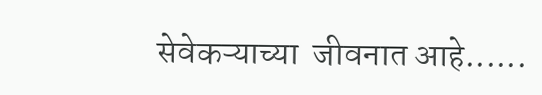सेवेकऱ्याच्या  जीवनात आहे......